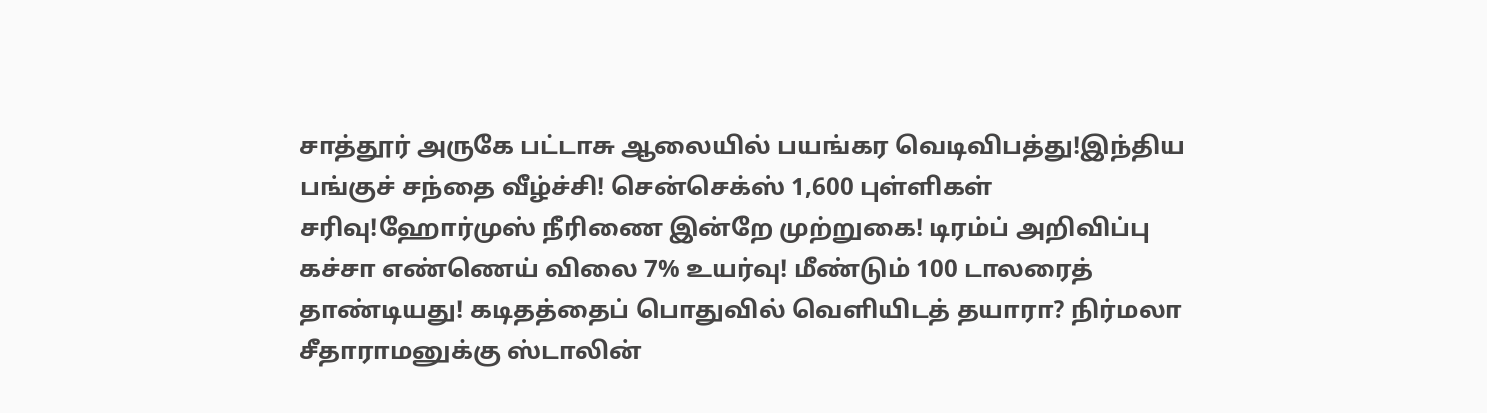சாத்தூர் அருகே பட்டாசு ஆலையில் பயங்கர வெடிவிபத்து!இந்திய பங்குச் சந்தை வீழ்ச்சி! சென்செக்ஸ் 1,600 புள்ளிகள் சரிவு!ஹோர்முஸ் நீரிணை இன்றே முற்றுகை! டிரம்ப் அறிவிப்பு கச்சா எண்ணெய் விலை 7% உயர்வு! மீண்டும் 100 டாலரைத் தாண்டியது! கடிதத்தைப் பொதுவில் வெளியிடத் தயாரா? நிர்மலா சீதாராமனுக்கு ஸ்டாலின்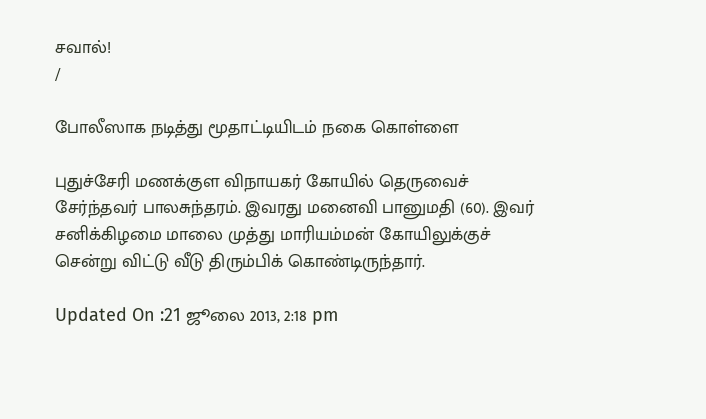சவால்!
/

போலீஸாக நடித்து மூதாட்டியிடம் நகை கொள்ளை

புதுச்சேரி மணக்குள விநாயகர் கோயில் தெருவைச் சேர்ந்தவர் பாலசுந்தரம். இவரது மனைவி பானுமதி (60). இவர் சனிக்கிழமை மாலை முத்து மாரியம்மன் கோயிலுக்குச் சென்று விட்டு வீடு திரும்பிக் கொண்டிருந்தார்.

Updated On :21 ஜூலை 2013, 2:18 pm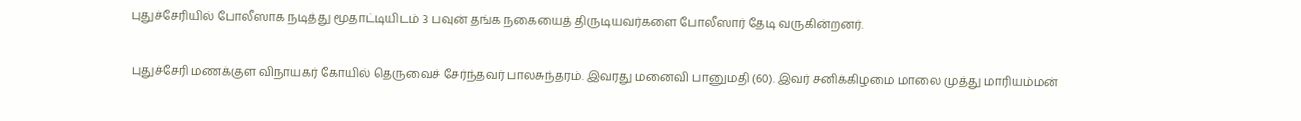புதுச்சேரியில் போலீஸாக நடித்து மூதாட்டியிடம் 3 பவுன் தங்க நகையைத் திருடியவர்களை போலீஸார் தேடி வருகின்றனர்.

புதுச்சேரி மணக்குள விநாயகர் கோயில் தெருவைச் சேர்ந்தவர் பாலசுந்தரம். இவரது மனைவி பானுமதி (60). இவர் சனிக்கிழமை மாலை முத்து மாரியம்மன்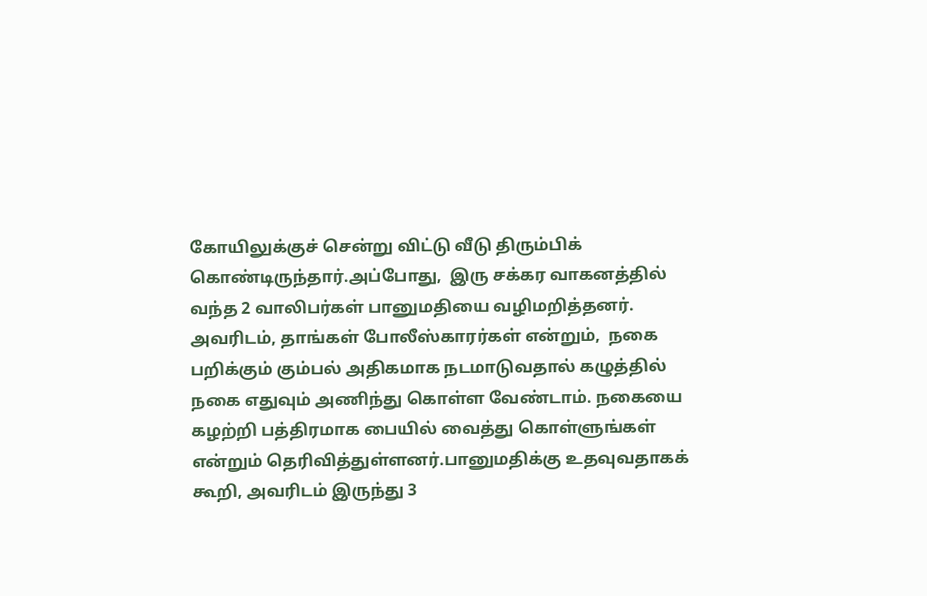கோயிலுக்குச் சென்று விட்டு வீடு திரும்பிக் கொண்டிருந்தார்.அப்போது,  இரு சக்கர வாகனத்தில் வந்த 2 வாலிபர்கள் பானுமதியை வழிமறித்தனர். அவரிடம், தாங்கள் போலீஸ்காரர்கள் என்றும்,  நகை பறிக்கும் கும்பல் அதிகமாக நடமாடுவதால் கழுத்தில் நகை எதுவும் அணிந்து கொள்ள வேண்டாம். நகையை கழற்றி பத்திரமாக பையில் வைத்து கொள்ளுங்கள் என்றும் தெரிவித்துள்ளனர்.பானுமதிக்கு உதவுவதாகக் கூறி, அவரிடம் இருந்து 3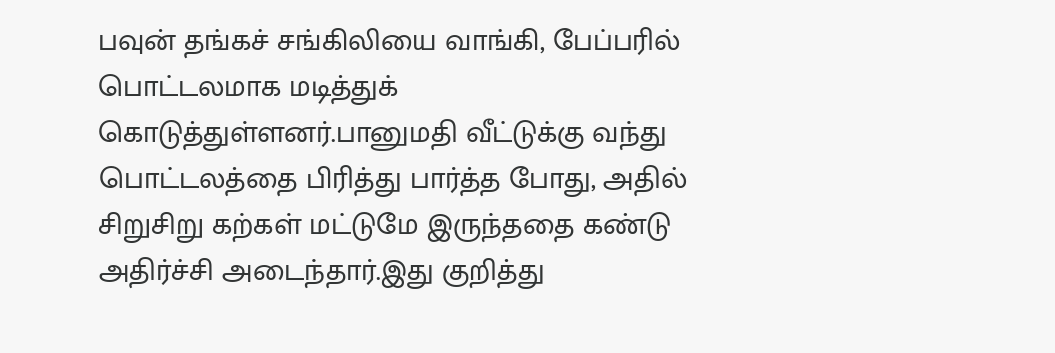பவுன் தங்கச் சங்கிலியை வாங்கி, பேப்பரில் பொட்டலமாக மடித்துக் கொடுத்துள்ளனர்.பானுமதி வீட்டுக்கு வந்து பொட்டலத்தை பிரித்து பார்த்த போது, அதில் சிறுசிறு கற்கள் மட்டுமே இருந்ததை கண்டு அதிர்ச்சி அடைந்தார்.இது குறித்து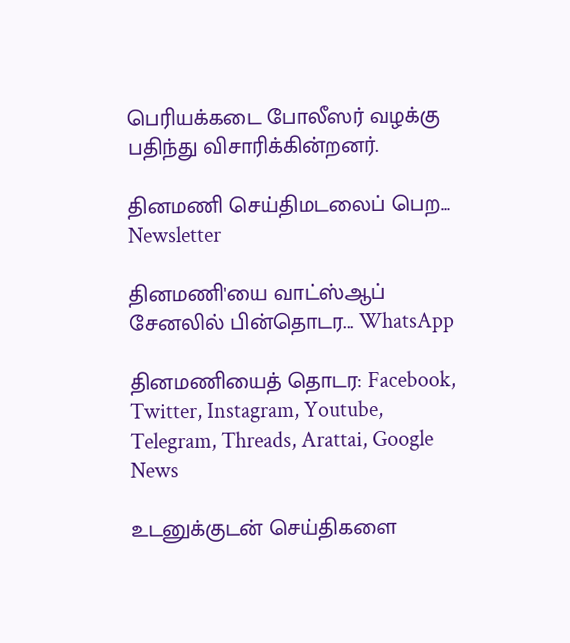பெரியக்கடை போலீஸர் வழக்கு பதிந்து விசாரிக்கின்றனர்.

தினமணி செய்திமடலைப் பெற... Newsletter

தினமணி'யை வாட்ஸ்ஆப் சேனலில் பின்தொடர... WhatsApp

தினமணியைத் தொடர: Facebook, Twitter, Instagram, Youtube, Telegram, Threads, Arattai, Google News

உடனுக்குடன் செய்திகளை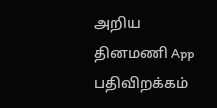அறிய தினமணி App பதிவிறக்கம்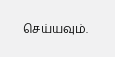செய்யவும்.